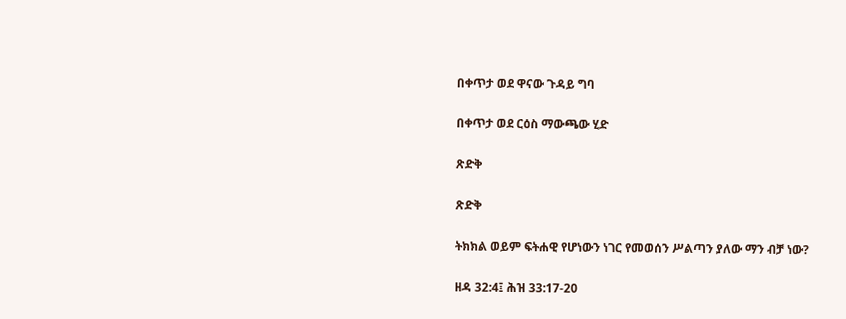በቀጥታ ወደ ዋናው ጉዳይ ግባ

በቀጥታ ወደ ርዕስ ማውጫው ሂድ

ጽድቅ

ጽድቅ

ትክክል ወይም ፍትሐዊ የሆነውን ነገር የመወሰን ሥልጣን ያለው ማን ብቻ ነው?

ዘዳ 32:4፤ ሕዝ 33:17-20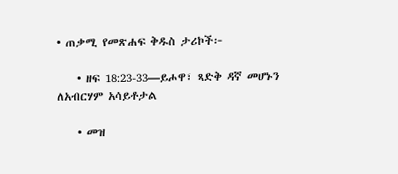• ጠቃሚ የመጽሐፍ ቅዱስ ታሪኮች፦

    • ዘፍ 18:23-33—ይሖዋ፣ ጻድቅ ዳኛ መሆኑን ለአብርሃም አሳይቶታል

    • መዝ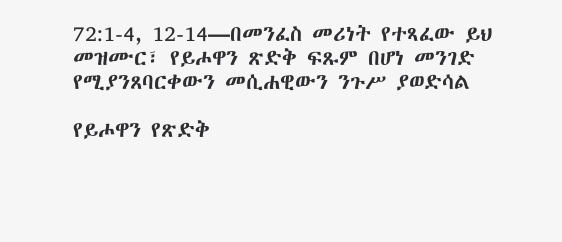72:1-4, 12-14—በመንፈስ መሪነት የተጻፈው ይህ መዝሙር፣ የይሖዋን ጽድቅ ፍጹም በሆነ መንገድ የሚያንጸባርቀውን መሲሐዊውን ንጉሥ ያወድሳል

የይሖዋን የጽድቅ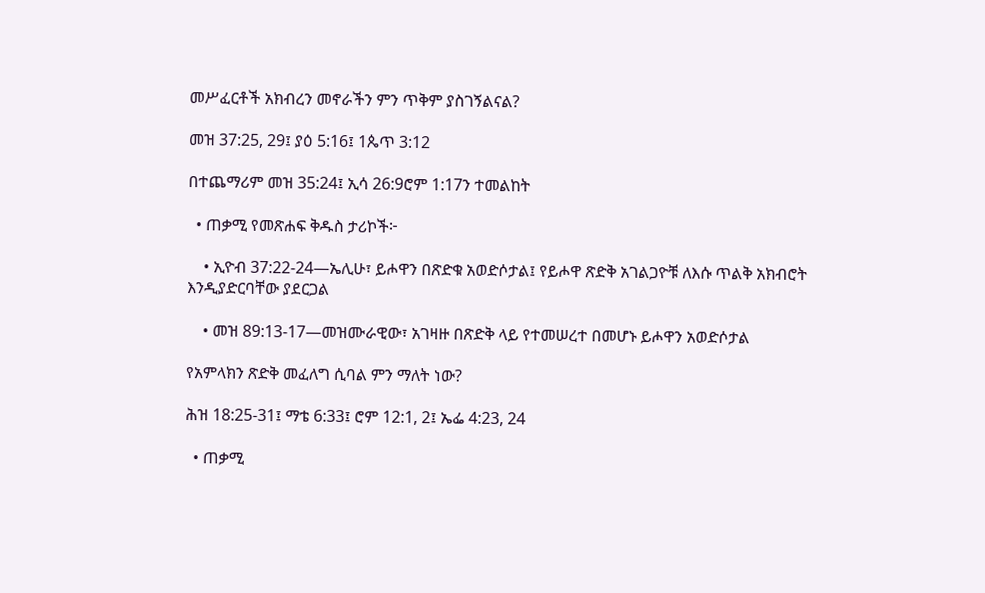መሥፈርቶች አክብረን መኖራችን ምን ጥቅም ያስገኝልናል?

መዝ 37:25, 29፤ ያዕ 5:16፤ 1ጴጥ 3:12

በተጨማሪም መዝ 35:24፤ ኢሳ 26:9ሮም 1:17ን ተመልከት

  • ጠቃሚ የመጽሐፍ ቅዱስ ታሪኮች፦

    • ኢዮብ 37:22-24—ኤሊሁ፣ ይሖዋን በጽድቁ አወድሶታል፤ የይሖዋ ጽድቅ አገልጋዮቹ ለእሱ ጥልቅ አክብሮት እንዲያድርባቸው ያደርጋል

    • መዝ 89:13-17—መዝሙራዊው፣ አገዛዙ በጽድቅ ላይ የተመሠረተ በመሆኑ ይሖዋን አወድሶታል

የአምላክን ጽድቅ መፈለግ ሲባል ምን ማለት ነው?

ሕዝ 18:25-31፤ ማቴ 6:33፤ ሮም 12:1, 2፤ ኤፌ 4:23, 24

  • ጠቃሚ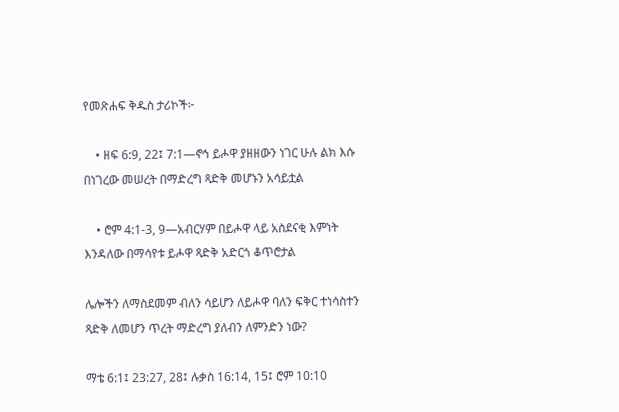የመጽሐፍ ቅዱስ ታሪኮች፦

    • ዘፍ 6:9, 22፤ 7:1—ኖኅ ይሖዋ ያዘዘውን ነገር ሁሉ ልክ እሱ በነገረው መሠረት በማድረግ ጻድቅ መሆኑን አሳይቷል

    • ሮም 4:1-3, 9—አብርሃም በይሖዋ ላይ አስደናቂ እምነት እንዳለው በማሳየቱ ይሖዋ ጻድቅ አድርጎ ቆጥሮታል

ሌሎችን ለማስደመም ብለን ሳይሆን ለይሖዋ ባለን ፍቅር ተነሳስተን ጻድቅ ለመሆን ጥረት ማድረግ ያለብን ለምንድን ነው?

ማቴ 6:1፤ 23:27, 28፤ ሉቃስ 16:14, 15፤ ሮም 10:10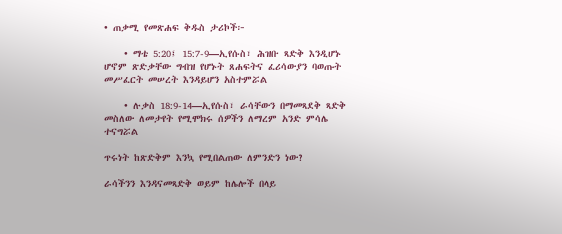• ጠቃሚ የመጽሐፍ ቅዱስ ታሪኮች፦

    • ማቴ 5:20፤ 15:7-9—ኢየሱስ፣ ሕዝቡ ጻድቅ እንዲሆኑ ሆኖም ጽድቃቸው ግብዝ የሆኑት ጸሐፍትና ፈሪሳውያን ባወጡት መሥፈርት መሠረት እንዳይሆን አስተምሯል

    • ሉቃስ 18:9-14—ኢየሱስ፣ ራሳቸውን በማመጻደቅ ጻድቅ መስለው ለመታየት የሚሞክሩ ሰዎችን ለማረም አንድ ምሳሌ ተናግሯል

ጥሩነት ከጽድቅም እንኳ የሚበልጠው ለምንድን ነው?

ራሳችንን እንዳናመጻድቅ ወይም ከሌሎች በላይ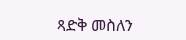ጻድቅ መስለን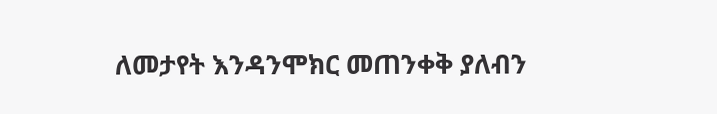ለመታየት እንዳንሞክር መጠንቀቅ ያለብን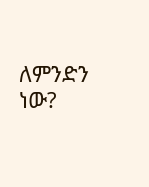ለምንድን ነው?